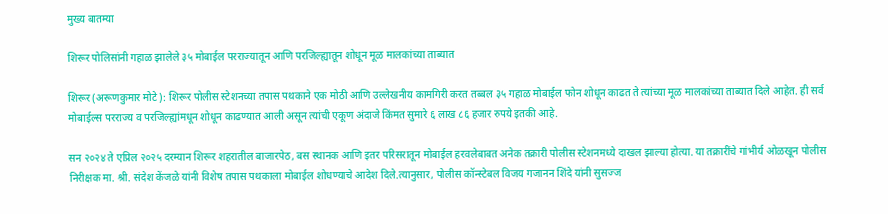मुख्य बातम्या

शिरूर पोलिसांनी गहाळ झालेले ३५ मोबाईल परराज्यातून आणि परजिल्ह्यातून शोधून मूळ मालकांच्या ताब्यात

शिरूर (अरूणकुमार मोटे): शिरूर पोलीस स्टेशनच्या तपास पथकाने एक मोठी आणि उल्लेखनीय कामगिरी करत तब्बल ३५ गहाळ मोबाईल फोन शोधून काढत ते त्यांच्या मूळ मालकांच्या ताब्यात दिले आहेत. ही सर्व मोबाईल्स परराज्य व परजिल्ह्यांमधून शोधून काढण्यात आली असून त्यांची एकूण अंदाजे किंमत सुमारे ६ लाख ८६ हजार रुपये इतकी आहे.

सन २०२४ ते एप्रिल २०२५ दरम्यान शिरूर शहरातील बाजारपेठ, बस स्थानक आणि इतर परिसरातून मोबाईल हरवलेबाबत अनेक तक्रारी पोलीस स्टेशनमध्ये दाखल झाल्या होत्या. या तक्रारींचे गांभीर्य ओळखून पोलीस निरीक्षक मा. श्री. संदेश केंजळे यांनी विशेष तपास पथकाला मोबाईल शोधण्याचे आदेश दिले.त्यानुसार, पोलीस कॉन्स्टेबल विजय गजानन शिंदे यांनी सुसज्ज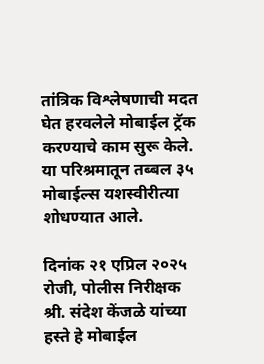तांत्रिक विश्लेषणाची मदत घेत हरवलेले मोबाईल ट्रॅक करण्याचे काम सुरू केले. या परिश्रमातून तब्बल ३५ मोबाईल्स यशस्वीरीत्या शोधण्यात आले.

दिनांक २१ एप्रिल २०२५ रोजी, पोलीस निरीक्षक श्री. संदेश केंजळे यांच्या हस्ते हे मोबाईल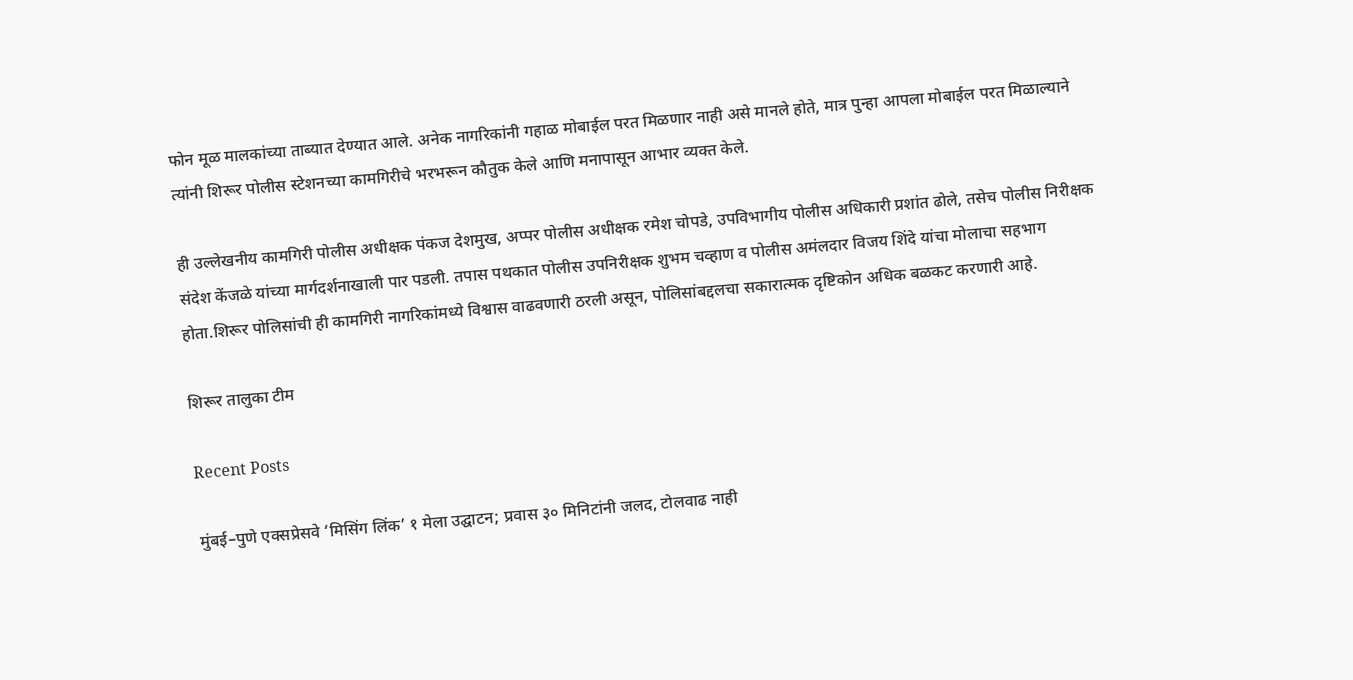फोन मूळ मालकांच्या ताब्यात देण्यात आले. अनेक नागरिकांनी गहाळ मोबाईल परत मिळणार नाही असे मानले होते, मात्र पुन्हा आपला मोबाईल परत मिळाल्याने त्यांनी शिरूर पोलीस स्टेशनच्या कामगिरीचे भरभरून कौतुक केले आणि मनापासून आभार व्यक्त केले.

ही उल्लेखनीय कामगिरी पोलीस अधीक्षक पंकज देशमुख, अप्पर पोलीस अधीक्षक रमेश चोपडे, उपविभागीय पोलीस अधिकारी प्रशांत ढोले, तसेच पोलीस निरीक्षक संदेश केंजळे यांच्या मार्गदर्शनाखाली पार पडली. तपास पथकात पोलीस उपनिरीक्षक शुभम चव्हाण व पोलीस अमंलदार विजय शिंदे यांचा मोलाचा सहभाग होता.शिरूर पोलिसांची ही कामगिरी नागरिकांमध्ये विश्वास वाढवणारी ठरली असून, पोलिसांबद्दलचा सकारात्मक दृष्टिकोन अधिक बळकट करणारी आहे.

शिरूर तालुका टीम

Recent Posts

मुंबई–पुणे एक्सप्रेसवे ‘मिसिंग लिंक’ १ मेला उद्घाटन; प्रवास ३० मिनिटांनी जलद, टोलवाढ नाही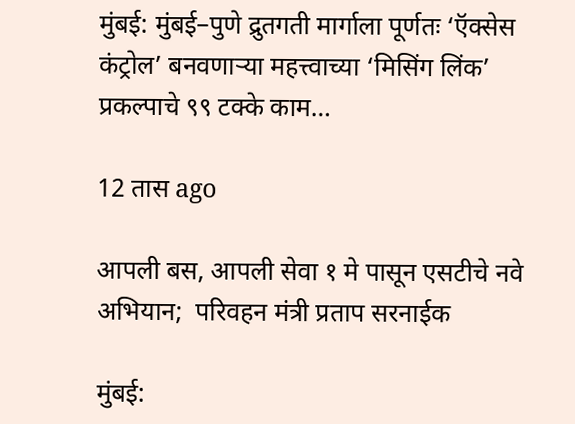मुंबई: मुंबई–पुणे द्रुतगती मार्गाला पूर्णतः ‘ऍक्सेस कंट्रोल’ बनवणाऱ्या महत्त्वाच्या ‘मिसिंग लिंक’ प्रकल्पाचे ९९ टक्के काम…

12 तास ago

आपली बस, आपली सेवा १ मे पासून एसटीचे नवे अभियान;  परिवहन मंत्री प्रताप सरनाईक

मुंबई: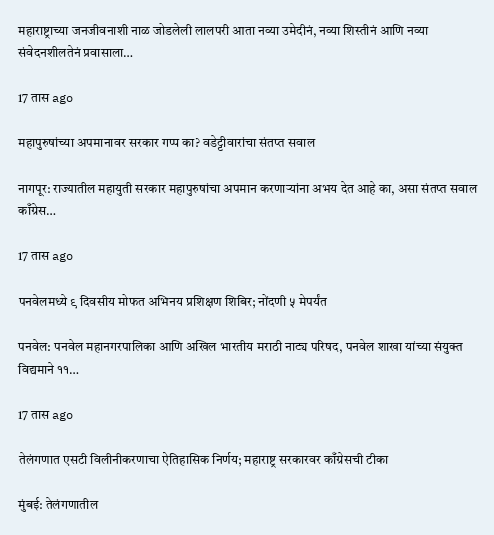महाराष्ट्राच्या जनजीवनाशी नाळ जोडलेली लालपरी आता नव्या उमेदीनं, नव्या शिस्तीनं आणि नव्या संवेदनशीलतेनं प्रवासाला…

17 तास ago

महापुरुषांच्या अपमानावर सरकार गप्प का? वडेट्टीवारांचा संतप्त सवाल

नागपूर: राज्यातील महायुती सरकार महापुरुषांचा अपमान करणाऱ्यांना अभय देत आहे का, असा संतप्त सवाल काँग्रेस…

17 तास ago

पनवेलमध्ये ९ दिवसीय मोफत अभिनय प्रशिक्षण शिबिर; नोंदणी ५ मेपर्यंत

पनवेल: पनवेल महानगरपालिका आणि अखिल भारतीय मराठी नाट्य परिषद, पनवेल शाखा यांच्या संयुक्त विद्यमाने ११…

17 तास ago

तेलंगणात एसटी विलीनीकरणाचा ऐतिहासिक निर्णय; महाराष्ट्र सरकारवर काँग्रेसची टीका

मुंबई: तेलंगणातील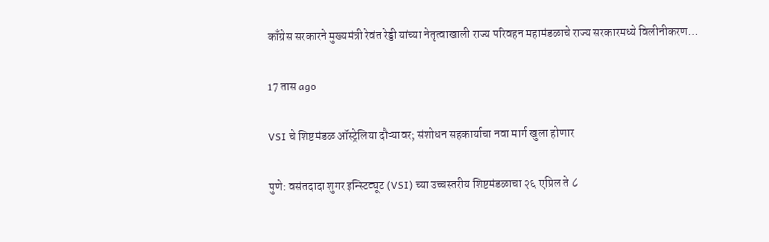काँग्रेस सरकारने मुख्यमंत्री रेवंत रेड्डी यांच्या नेतृत्वाखाली राज्य परिवहन महामंडळाचे राज्य सरकारमध्ये विलीनीकरण…

17 तास ago

VSI चे शिष्टमंडळ ऑस्ट्रेलिया दौऱ्यावर; संशोधन सहकार्याचा नवा मार्ग खुला होणार

पुणे: वसंतदादा शुगर इन्स्टिट्यूट (VSI) च्या उच्चस्तरीय शिष्टमंडळाचा २६ एप्रिल ते ८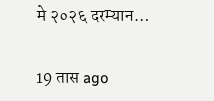मे २०२६ दरम्यान…

19 तास ago